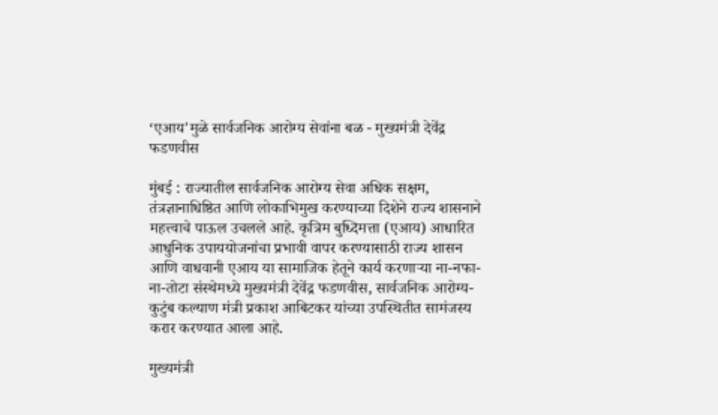‘एआय'मुळे सार्वजनिक आरोग्य सेवांना बळ - मुख्यमंत्री देवेंद्र फडणवीस

मुंबई : राज्यातील सार्वजनिक आरोग्य सेवा अधिक सक्षम, तंत्रज्ञानाधिष्ठित आणि लोकाभिमुख करण्याच्या दिशेने राज्य शासनाने महत्त्वाचे पाऊल उचलले आहे. कृत्रिम बुध्दिमत्ता (एआय) आधारित आधुनिक उपाययोजनांचा प्रभावी वापर करण्यासाठी राज्य शासन आणि वाधवानी एआय या सामाजिक हेतूने कार्य करणाऱ्या ना-नफा-ना-तोटा संस्थेमध्ये मुख्यमंत्री देवेंद्र फडणवीस, सार्वजनिक आरोग्य-कुटुंब कल्याण मंत्री प्रकाश आबिटकर यांच्या उपस्थितीत सामंजस्य करार करण्यात आला आहे.

मुख्यमंत्री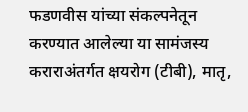फडणवीस यांच्या संकल्पनेतून करण्यात आलेल्या या सामंजस्य कराराअंतर्गत क्षयरोग (टीबी), मातृ,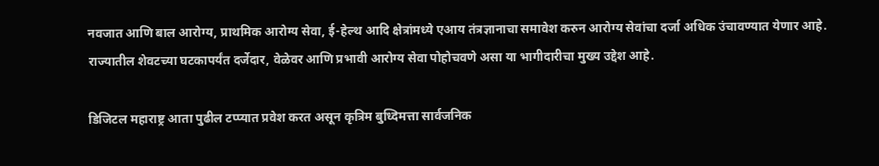नवजात आणि बाल आरोग्य, प्राथमिक आरोग्य सेवा, ई-हेल्थ आदि क्षेत्रांमध्ये एआय तंत्रज्ञानाचा समावेश करुन आरोग्य सेवांचा दर्जा अधिक उंचावण्यात येणार आहे. राज्यातील शेवटच्या घटकापर्यंत दर्जेदार, वेळेवर आणि प्रभावी आरोग्य सेवा पोहोचवणे असा या भागीदारीचा मुख्य उद्देश आहे.

डिजिटल महाराष्ट्र आता पुढील टप्प्यात प्रवेश करत असून कृत्रिम बुध्दिमत्ता सार्वजनिक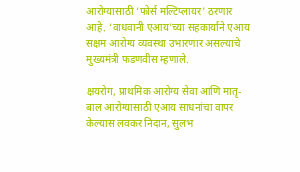आरोग्यासाठी ‘फोर्स मल्टिप्लायर' ठरणार आहे. ‘वाधवानी एआय'च्या सहकार्याने एआय सक्षम आरोग्य व्यवस्था उभारणार असल्याचे मुख्यमंत्री फडणवीस म्हणाले.

क्षयरोग, प्राथमिक आरोग्य सेवा आणि मातृ-बाल आरोग्यासाठी एआय साधनांचा वापर केल्यास लवकर निदान, सुलभ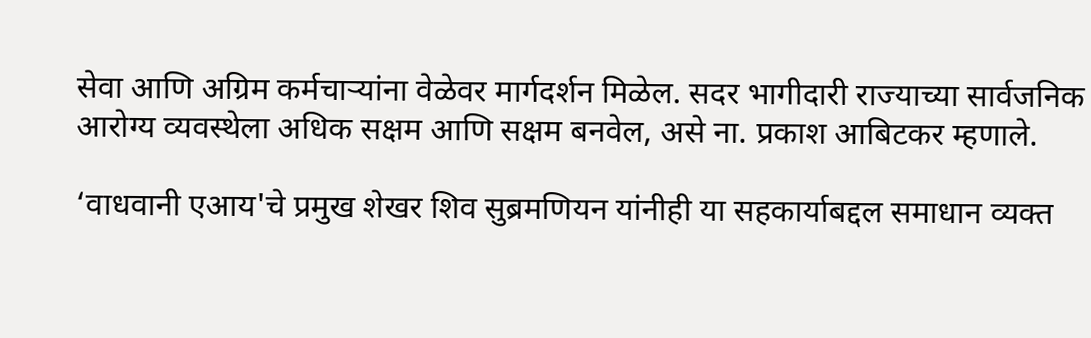सेवा आणि अग्रिम कर्मचाऱ्यांना वेळेवर मार्गदर्शन मिळेल. सदर भागीदारी राज्याच्या सार्वजनिक आरोग्य व्यवस्थेला अधिक सक्षम आणि सक्षम बनवेल, असे ना. प्रकाश आबिटकर म्हणाले.

‘वाधवानी एआय'चे प्रमुख शेखर शिव सुब्रमणियन यांनीही या सहकार्याबद्दल समाधान व्यक्त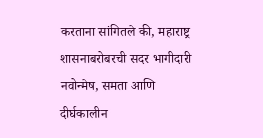करताना सांगितले की, महाराष्ट्र शासनाबरोबरची सदर भागीदारी नवोन्मेष, समता आणि दीर्घकालीन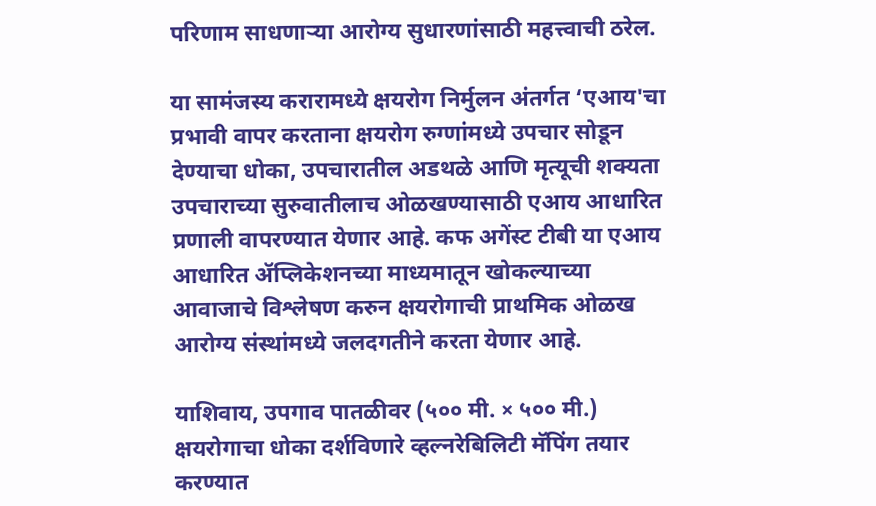परिणाम साधणाऱ्या आरोग्य सुधारणांसाठी महत्त्वाची ठरेल.

या सामंजस्य करारामध्ये क्षयरोग निर्मुलन अंतर्गत ‘एआय'चा प्रभावी वापर करताना क्षयरोग रुग्णांमध्ये उपचार सोडून देण्याचा धोका, उपचारातील अडथळे आणि मृत्यूची शक्यता उपचाराच्या सुरुवातीलाच ओळखण्यासाठी एआय आधारित प्रणाली वापरण्यात येणार आहे. कफ अगेंस्ट टीबी या एआय आधारित ॲप्लिकेशनच्या माध्यमातून खोकल्याच्या आवाजाचे विश्लेषण करुन क्षयरोगाची प्राथमिक ओळख आरोग्य संस्थांमध्ये जलदगतीने करता येणार आहे.

याशिवाय, उपगाव पातळीवर (५०० मी. × ५०० मी.) क्षयरोगाचा धोका दर्शविणारे व्हल्नरेबिलिटी मॅपिंग तयार करण्यात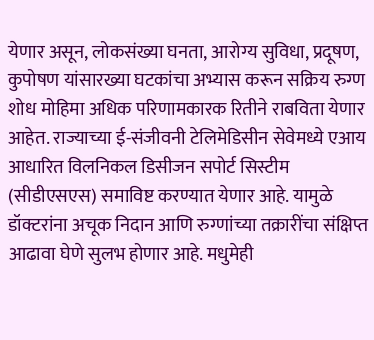येणार असून, लोकसंख्या घनता, आरोग्य सुविधा, प्रदूषण, कुपोषण यांसारख्या घटकांचा अभ्यास करून सक्रिय रुग्ण शोध मोहिमा अधिक परिणामकारक रितीने राबविता येणार आहेत. राज्याच्या ई-संजीवनी टेलिमेडिसीन सेवेमध्ये एआय आधारित विलनिकल डिसीजन सपोर्ट सिस्टीम (सीडीएसएस) समाविष्ट करण्यात येणार आहे. यामुळे डॉक्टरांना अचूक निदान आणि रुग्णांच्या तक्रारींचा संक्षिप्त आढावा घेणे सुलभ होणार आहे. मधुमेही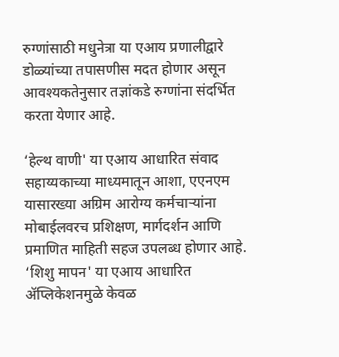रुग्णांसाठी मधुनेत्रा या एआय प्रणालीद्वारे डोळ्यांच्या तपासणीस मदत होणार असून आवश्यकतेनुसार तज्ञांकडे रुग्णांना संदर्भित करता येणार आहे.

‘हेल्थ वाणी' या एआय आधारित संवाद सहाय्यकाच्या माध्यमातून आशा, एएनएम यासारख्या अग्रिम आरोग्य कर्मचाऱ्यांना मोबाईलवरच प्रशिक्षण, मार्गदर्शन आणि प्रमाणित माहिती सहज उपलब्ध होणार आहे. ‘शिशु मापन' या एआय आधारित ॲप्लिकेशनमुळे केवळ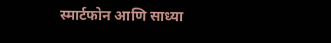स्मार्टफोन आणि साध्या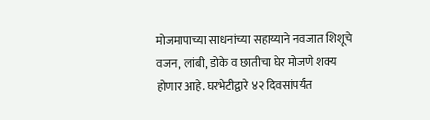मोजमापाच्या साधनांच्या सहाय्याने नवजात शिशूचे वजन, लांबी, डोके व छातीचा घेर मोजणे शक्य होणार आहे. घरभेटीद्वारे ४२ दिवसांपर्यंत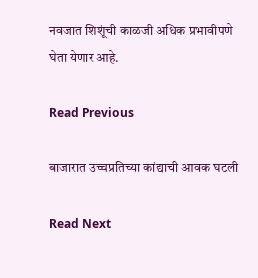नवजात शिशूंची काळजी अधिक प्रभावीपणे घेता येणार आहे.

Read Previous

बाजारात उच्चप्रतिच्या कांद्याची आवक घटली

Read Next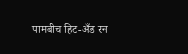पामबीच हिट-अँड रन